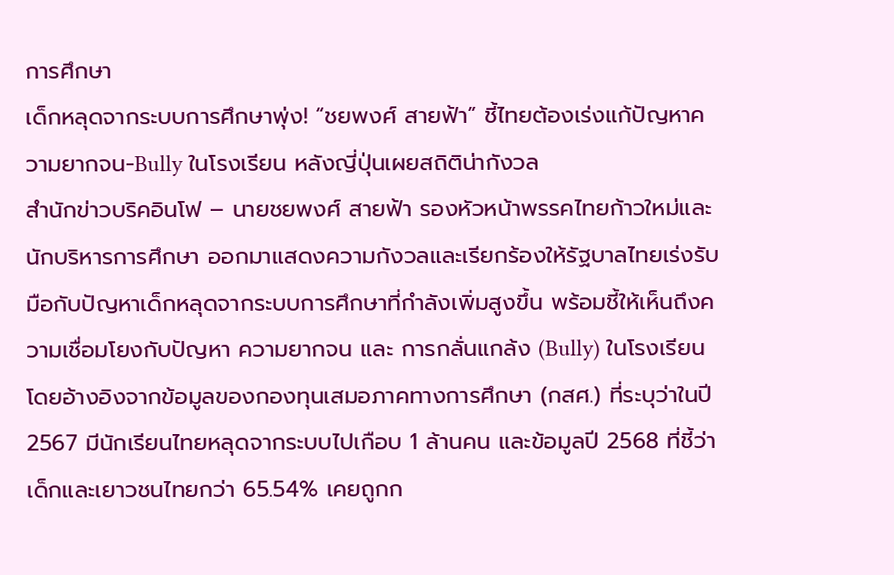การศึกษา
เด็กหลุดจากระบบการศึกษาพุ่ง! “ชยพงศ์ สายฟ้า” ชี้ไทยต้องเร่งแก้ปัญหาความยากจน-Bully ในโรงเรียน หลังญี่ปุ่นเผยสถิติน่ากังวล
สำนักข่าวบริคอินโฟ – นายชยพงศ์ สายฟ้า รองหัวหน้าพรรคไทยก้าวใหม่และนักบริหารการศึกษา ออกมาแสดงความกังวลและเรียกร้องให้รัฐบาลไทยเร่งรับมือกับปัญหาเด็กหลุดจากระบบการศึกษาที่กำลังเพิ่มสูงขึ้น พร้อมชี้ให้เห็นถึงความเชื่อมโยงกับปัญหา ความยากจน และ การกลั่นแกล้ง (Bully) ในโรงเรียน โดยอ้างอิงจากข้อมูลของกองทุนเสมอภาคทางการศึกษา (กสศ.) ที่ระบุว่าในปี 2567 มีนักเรียนไทยหลุดจากระบบไปเกือบ 1 ล้านคน และข้อมูลปี 2568 ที่ชี้ว่าเด็กและเยาวชนไทยกว่า 65.54% เคยถูกก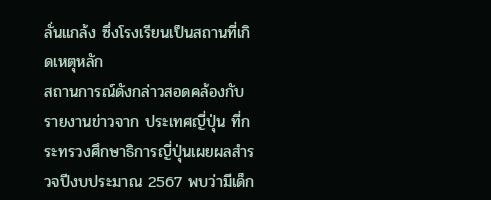ลั่นแกล้ง ซึ่งโรงเรียนเป็นสถานที่เกิดเหตุหลัก
สถานการณ์ดังกล่าวสอดคล้องกับรายงานข่าวจาก ประเทศญี่ปุ่น ที่กระทรวงศึกษาธิการญี่ปุ่นเผยผลสำรวจปีงบประมาณ 2567 พบว่ามีเด็ก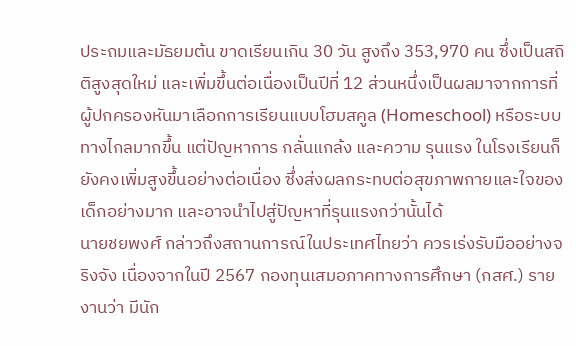ประถมและมัธยมต้น ขาดเรียนเกิน 30 วัน สูงถึง 353,970 คน ซึ่งเป็นสถิติสูงสุดใหม่ และเพิ่มขึ้นต่อเนื่องเป็นปีที่ 12 ส่วนหนึ่งเป็นผลมาจากการที่ผู้ปกครองหันมาเลือกการเรียนแบบโฮมสคูล (Homeschool) หรือระบบทางไกลมากขึ้น แต่ปัญหาการ กลั่นแกล้ง และความ รุนแรง ในโรงเรียนก็ยังคงเพิ่มสูงขึ้นอย่างต่อเนื่อง ซึ่งส่งผลกระทบต่อสุขภาพกายและใจของเด็กอย่างมาก และอาจนำไปสู่ปัญหาที่รุนแรงกว่านั้นได้
นายชยพงศ์ กล่าวถึงสถานการณ์ในประเทศไทยว่า ควรเร่งรับมืออย่างจริงจัง เนื่องจากในปี 2567 กองทุนเสมอภาคทางการศึกษา (กสศ.) รายงานว่า มีนัก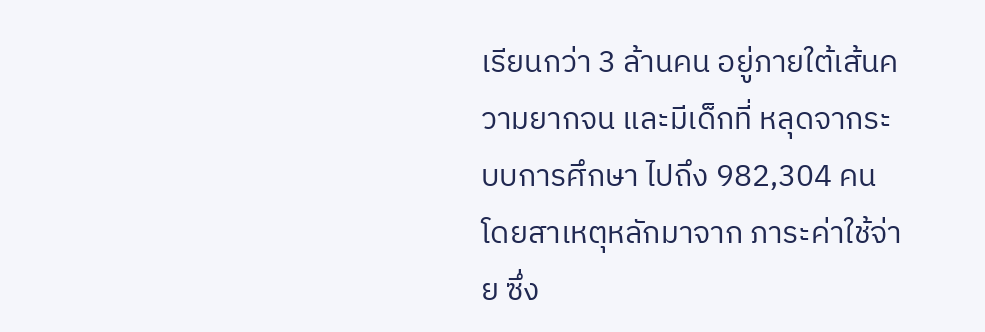เรียนกว่า 3 ล้านคน อยู่ภายใต้เส้นความยากจน และมีเด็กที่ หลุดจากระบบการศึกษา ไปถึง 982,304 คน โดยสาเหตุหลักมาจาก ภาระค่าใช้จ่าย ซึ่ง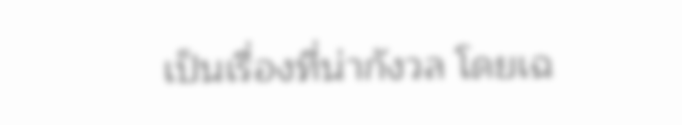เป็นเรื่องที่น่ากังวล โดยเฉ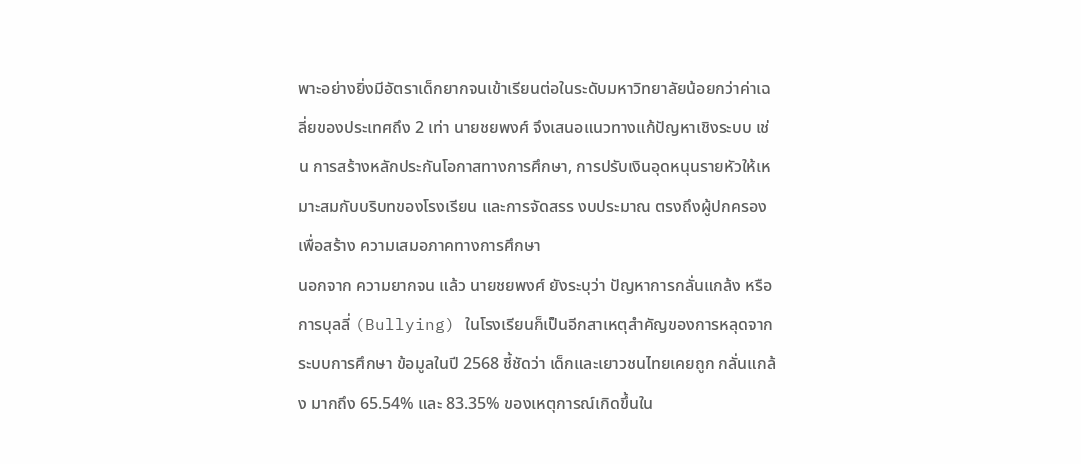พาะอย่างยิ่งมีอัตราเด็กยากจนเข้าเรียนต่อในระดับมหาวิทยาลัยน้อยกว่าค่าเฉลี่ยของประเทศถึง 2 เท่า นายชยพงศ์ จึงเสนอแนวทางแก้ปัญหาเชิงระบบ เช่น การสร้างหลักประกันโอกาสทางการศึกษา, การปรับเงินอุดหนุนรายหัวให้เหมาะสมกับบริบทของโรงเรียน และการจัดสรร งบประมาณ ตรงถึงผู้ปกครองเพื่อสร้าง ความเสมอภาคทางการศึกษา
นอกจาก ความยากจน แล้ว นายชยพงศ์ ยังระบุว่า ปัญหาการกลั่นแกล้ง หรือ การบุลลี่ (Bullying) ในโรงเรียนก็เป็นอีกสาเหตุสำคัญของการหลุดจากระบบการศึกษา ข้อมูลในปี 2568 ชี้ชัดว่า เด็กและเยาวชนไทยเคยถูก กลั่นแกล้ง มากถึง 65.54% และ 83.35% ของเหตุการณ์เกิดขึ้นใน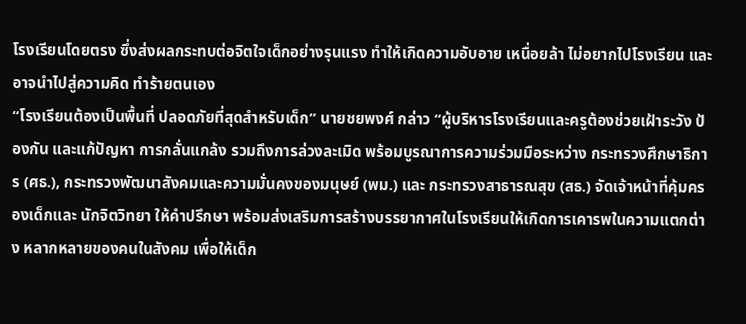โรงเรียนโดยตรง ซึ่งส่งผลกระทบต่อจิตใจเด็กอย่างรุนแรง ทำให้เกิดความอับอาย เหนื่อยล้า ไม่อยากไปโรงเรียน และอาจนำไปสู่ความคิด ทำร้ายตนเอง
“โรงเรียนต้องเป็นพื้นที่ ปลอดภัยที่สุดสำหรับเด็ก” นายชยพงศ์ กล่าว “ผู้บริหารโรงเรียนและครูต้องช่วยเฝ้าระวัง ป้องกัน และแก้ปัญหา การกลั่นแกล้ง รวมถึงการล่วงละเมิด พร้อมบูรณาการความร่วมมือระหว่าง กระทรวงศึกษาธิการ (ศธ.), กระทรวงพัฒนาสังคมและความมั่นคงของมนุษย์ (พม.) และ กระทรวงสาธารณสุข (สธ.) จัดเจ้าหน้าที่คุ้มครองเด็กและ นักจิตวิทยา ให้คำปรึกษา พร้อมส่งเสริมการสร้างบรรยากาศในโรงเรียนให้เกิดการเคารพในความแตกต่าง หลากหลายของคนในสังคม เพื่อให้เด็ก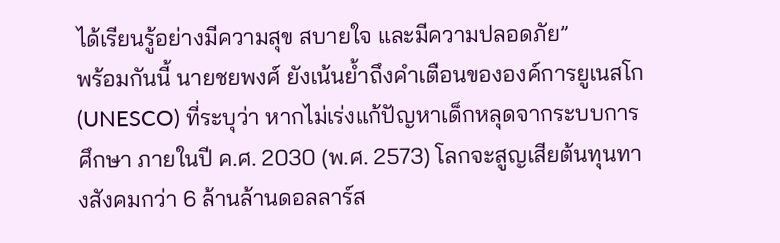ได้เรียนรู้อย่างมีความสุข สบายใจ และมีความปลอดภัย”
พร้อมกันนี้ นายชยพงศ์ ยังเน้นย้ำถึงคำเตือนขององค์การยูเนสโก (UNESCO) ที่ระบุว่า หากไม่เร่งแก้ปัญหาเด็กหลุดจากระบบการศึกษา ภายในปี ค.ศ. 2030 (พ.ศ. 2573) โลกจะสูญเสียต้นทุนทางสังคมกว่า 6 ล้านล้านดอลลาร์ส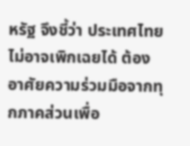หรัฐ จึงชี้ว่า ประเทศไทย ไม่อาจเพิกเฉยได้ ต้องอาศัยความร่วมมือจากทุกภาคส่วนเพื่อ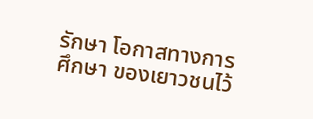รักษา โอกาสทางการศึกษา ของเยาวชนไว้